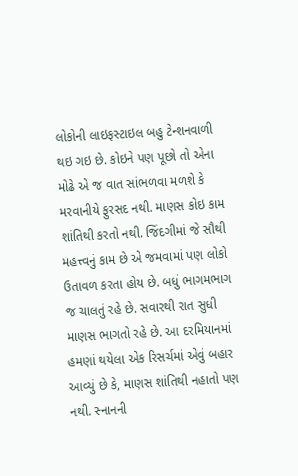લોકોની લાઇફસ્ટાઇલ બહુ ટેન્શનવાળી થઇ ગઇ છે. કોઇને પણ પૂછો તો એના મોઢે એ જ વાત સાંભળવા મળશે કે મરવાનીયે ફુરસદ નથી. માણસ કોઇ કામ શાંતિથી કરતો નથી. જિંદગીમાં જે સૌથી મહત્ત્વનું કામ છે એ જમવામાં પણ લોકો ઉતાવળ કરતા હોય છે. બધું ભાગમભાગ જ ચાલતું રહે છે. સવારથી રાત સુધી માણસ ભાગતો રહે છે. આ દરમિયાનમાં હમણાં થયેલા એક રિસર્ચમાં એવું બહાર આવ્યું છે કે, માણસ શાંતિથી નહાતો પણ નથી. સ્નાનની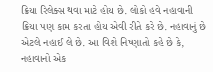ક્રિયા રિલેક્સ થવા માટે હોય છે. લોકો હવે નહાવાની ક્રિયા પણ કામ કરતા હોય એવી રીતે કરે છે. નહાવાનું છે એટલે નહાઈ લે છે. આ વિશે નિષ્ણાતો કહે છે કે, નહાવાનો એક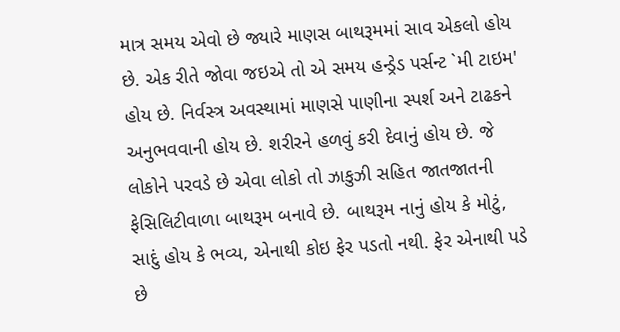માત્ર સમય એવો છે જ્યારે માણસ બાથરૂમમાં સાવ એકલો હોય છે. એક રીતે જોવા જઇએ તો એ સમય હન્ડ્રેડ પર્સન્ટ `મી ટાઇમ' હોય છે. નિર્વસ્ત્ર અવસ્થામાં માણસે પાણીના સ્પર્શ અને ટાઢકને અનુભવવાની હોય છે. શરીરને હળવું કરી દેવાનું હોય છે. જે લોકોને પરવડે છે એવા લોકો તો ઝાકુઝી સહિત જાતજાતની ફેસિલિટીવાળા બાથરૂમ બનાવે છે. બાથરૂમ નાનું હોય કે મોટું, સાદું હોય કે ભવ્ય, એનાથી કોઇ ફેર પડતો નથી. ફેર એનાથી પડે છે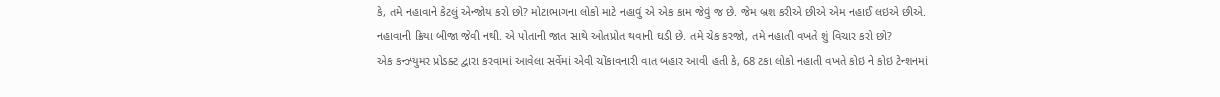કે, તમે નહાવાને કેટલું એન્જોય કરો છો? મોટાભાગના લોકો માટે નહાવું એ એક કામ જેવું જ છે. જેમ બ્રશ કરીએ છીએ એમ નહાઈ લઇએ છીએ. નહાવાની ક્રિયા બીજા જેવી નથી. એ પોતાની જાત સાથે ઓતપ્રોત થવાની ઘડી છે. તમે ચેક કરજો, તમે નહાતી વખતે શું વિચાર કરો છો?
એક કન્ઝ્યુમર પ્રોડક્ટ દ્વારા કરવામાં આવેલા સર્વેમાં એવી ચોંકાવનારી વાત બહાર આવી હતી કે, 68 ટકા લોકો નહાતી વખતે કોઇ ને કોઇ ટેન્શનમાં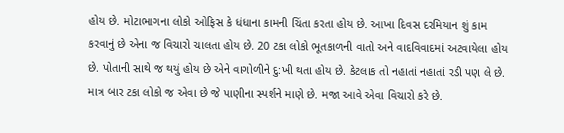હોય છે. મોટાભાગના લોકો ઓફિસ કે ધંધાના કામની ચિંતા કરતા હોય છે. આખા દિવસ દરમિયાન શું કામ કરવાનું છે એના જ વિચારો ચાલતા હોય છે. 20 ટકા લોકો ભૂતકાળની વાતો અને વાદવિવાદમાં અટવાયેલા હોય છે. પોતાની સાથે જ થયું હોય છે એને વાગોળીને દુ:ખી થતા હોય છે. કેટલાક તો નહાતાં નહાતાં રડી પણ લે છે. માત્ર બાર ટકા લોકો જ એવા છે જે પાણીના સ્પર્શને માણે છે. મજા આવે એવા વિચારો કરે છે.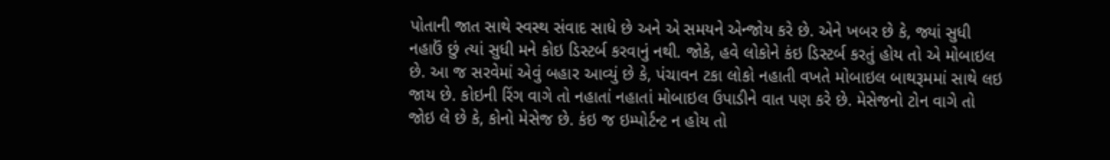પોતાની જાત સાથે સ્વસ્થ સંવાદ સાધે છે અને એ સમયને એન્જોય કરે છે. એને ખબર છે કે, જ્યાં સુધી નહાઉં છું ત્યાં સુધી મને કોઇ ડિસ્ટર્બ કરવાનું નથી. જોકે, હવે લોકોને કંઇ ડિસ્ટર્બ કરતું હોય તો એ મોબાઇલ છે. આ જ સરવેમાં એવું બહાર આવ્યું છે કે, પંચાવન ટકા લોકો નહાતી વખતે મોબાઇલ બાથરૂમમાં સાથે લઇ જાય છે. કોઇની રિંગ વાગે તો નહાતાં નહાતાં મોબાઇલ ઉપાડીને વાત પણ કરે છે. મેસેજનો ટોન વાગે તો જોઇ લે છે કે, કોનો મેસેજ છે. કંઇ જ ઇમ્પોર્ટન્ટ ન હોય તો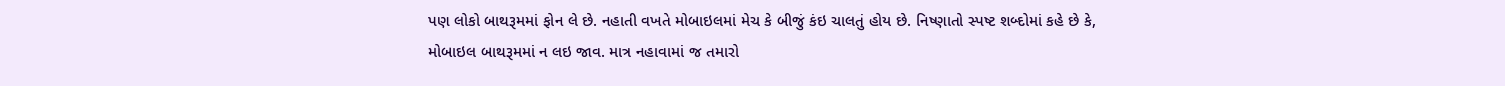પણ લોકો બાથરૂમમાં ફોન લે છે. નહાતી વખતે મોબાઇલમાં મેચ કે બીજું કંઇ ચાલતું હોય છે. નિષ્ણાતો સ્પષ્ટ શબ્દોમાં કહે છે કે, મોબાઇલ બાથરૂમમાં ન લઇ જાવ. માત્ર નહાવામાં જ તમારો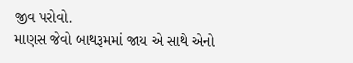જીવ પરોવો.
માણસ જેવો બાથરૂમમાં જાય એ સાથે એનો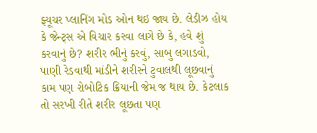ફ્યૂચર પ્લાનિંગ મોડ ઓન થઇ જાય છે. લેડીઝ હોય કે જેન્ટ્સ એ વિચાર કરવા લાગે છે કે, હવે શું કરવાનું છે? શરીર ભીનું કરવું, સાબુ લગાડવો, પાણી રેડવાથી માંડીને શરીરને ટુવાલથી લૂછવાનું કામ પણ રોબોટિક ક્રિયાની જેમ જ થાય છે. કેટલાક તો સરખી રીતે શરીર લૂછતા પણ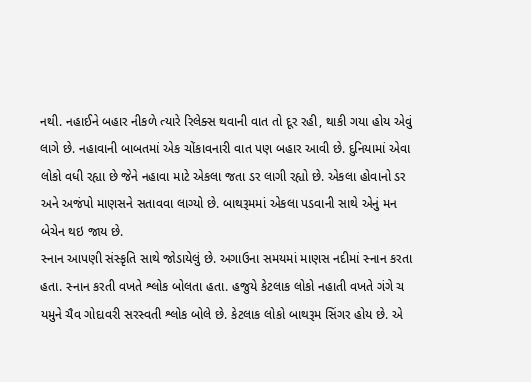નથી. નહાઈને બહાર નીકળે ત્યારે રિલેક્સ થવાની વાત તો દૂર રહી, થાકી ગયા હોય એવું લાગે છે. નહાવાની બાબતમાં એક ચોંકાવનારી વાત પણ બહાર આવી છે. દુનિયામાં એવા લોકો વધી રહ્યા છે જેને નહાવા માટે એકલા જતા ડર લાગી રહ્યો છે. એકલા હોવાનો ડર અને અજંપો માણસને સતાવવા લાગ્યો છે. બાથરૂમમાં એકલા પડવાની સાથે એનું મન બેચેન થઇ જાય છે.
સ્નાન આપણી સંસ્કૃતિ સાથે જોડાયેલું છે. અગાઉના સમયમાં માણસ નદીમાં સ્નાન કરતા હતા. સ્નાન કરતી વખતે શ્લોક બોલતા હતા. હજુયે કેટલાક લોકો નહાતી વખતે ગંગે ચ યમુને ચૈવ ગોદાવરી સરસ્વતી શ્લોક બોલે છે. કેટલાક લોકો બાથરૂમ સિંગર હોય છે. એ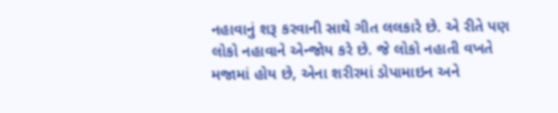નહાવાનું શરૂ કરવાની સાથે ગીત લલકારે છે. એ રીતે પણ લોકો નહાવાને એન્જોય કરે છે. જે લોકો નહાતી વખતે મજામાં હોય છે, એના શરીરમાં ડોપામાઇન અને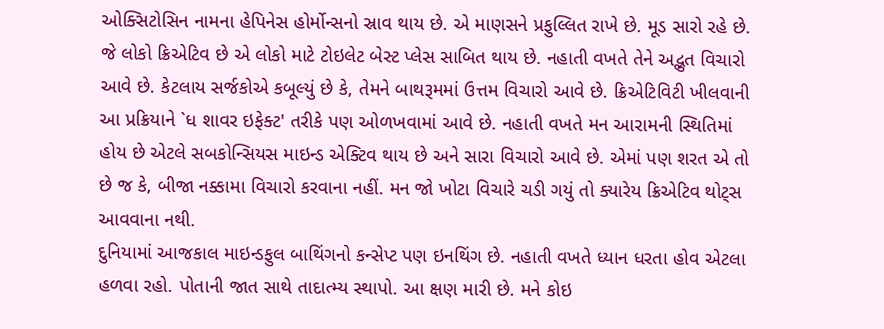ઓક્સિટોસિન નામના હેપિનેસ હોર્મોન્સનો સ્રાવ થાય છે. એ માણસને પ્રફુલ્લિત રાખે છે. મૂડ સારો રહે છે. જે લોકો ક્રિએટિવ છે એ લોકો માટે ટોઇલેટ બેસ્ટ પ્લેસ સાબિત થાય છે. નહાતી વખતે તેને અદ્ભુત વિચારો આવે છે. કેટલાય સર્જકોએ કબૂલ્યું છે કે, તેમને બાથરૂમમાં ઉત્તમ વિચારો આવે છે. ક્રિએટિવિટી ખીલવાની આ પ્રક્રિયાને `ધ શાવર ઇફેક્ટ' તરીકે પણ ઓળખવામાં આવે છે. નહાતી વખતે મન આરામની સ્થિતિમાં હોય છે એટલે સબકોન્સિયસ માઇન્ડ એક્ટિવ થાય છે અને સારા વિચારો આવે છે. એમાં પણ શરત એ તો છે જ કે, બીજા નક્કામા વિચારો કરવાના નહીં. મન જો ખોટા વિચારે ચડી ગયું તો ક્યારેય ક્રિએટિવ થોટ્સ આવવાના નથી.
દુનિયામાં આજકાલ માઇન્ડફુલ બાથિંગનો કન્સેપ્ટ પણ ઇનથિંગ છે. નહાતી વખતે ધ્યાન ધરતા હોવ એટલા હળવા રહો. પોતાની જાત સાથે તાદાત્મ્ય સ્થાપો. આ ક્ષણ મારી છે. મને કોઇ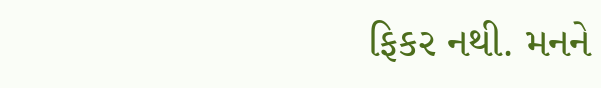ફિકર નથી. મનને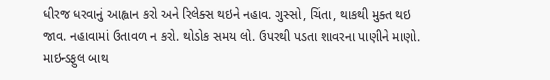ધીરજ ધરવાનું આહ્વાન કરો અને રિલેક્સ થઇને નહાવ. ગુસ્સો, ચિંતા, થાકથી મુક્ત થઇ જાવ. નહાવામાં ઉતાવળ ન કરો. થોડોક સમય લો. ઉપરથી પડતા શાવરના પાણીને માણો. માઇન્ડફુલ બાથ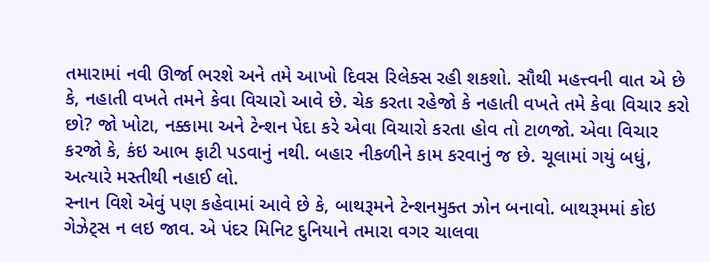તમારામાં નવી ઊર્જા ભરશે અને તમે આખો દિવસ રિલેક્સ રહી શકશો. સૌથી મહત્ત્વની વાત એ છે કે, નહાતી વખતે તમને કેવા વિચારો આવે છે. ચેક કરતા રહેજો કે નહાતી વખતે તમે કેવા વિચાર કરો છો? જો ખોટા, નક્કામા અને ટેન્શન પેદા કરે એવા વિચારો કરતા હોવ તો ટાળજો. એવા વિચાર કરજો કે, કંઇ આભ ફાટી પડવાનું નથી. બહાર નીકળીને કામ કરવાનું જ છે. ચૂલામાં ગયું બધું, અત્યારે મસ્તીથી નહાઈ લો.
સ્નાન વિશે એવું પણ કહેવામાં આવે છે કે, બાથરૂમને ટેન્શનમુક્ત ઝોન બનાવો. બાથરૂમમાં કોઇ ગેઝેટ્સ ન લઇ જાવ. એ પંદર મિનિટ દુનિયાને તમારા વગર ચાલવા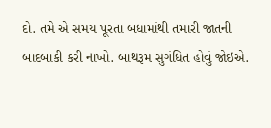દો. તમે એ સમય પૂરતા બધામાંથી તમારી જાતની બાદબાકી કરી નાખો. બાથરૂમ સુગંધિત હોવું જોઇએ.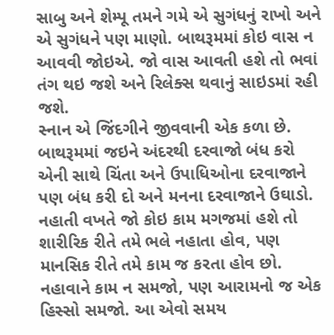સાબુ અને શેમ્પૂ તમને ગમે એ સુગંધનું રાખો અને એ સુગંધને પણ માણો. બાથરૂમમાં કોઇ વાસ ન આવવી જોઇએ. જો વાસ આવતી હશે તો ભવાં તંગ થઇ જશે અને રિલેક્સ થવાનું સાઇડમાં રહી જશે.
સ્નાન એ જિંદગીને જીવવાની એક કળા છે. બાથરૂમમાં જઇને અંદરથી દરવાજો બંધ કરો એની સાથે ચિંતા અને ઉપાધિઓના દરવાજાને પણ બંધ કરી દો અને મનના દરવાજાને ઉઘાડો. નહાતી વખતે જો કોઇ કામ મગજમાં હશે તો શારીરિક રીતે તમે ભલે નહાતા હોવ, પણ માનસિક રીતે તમે કામ જ કરતા હોવ છો. નહાવાને કામ ન સમજો, પણ આરામનો જ એક હિસ્સો સમજો. આ એવો સમય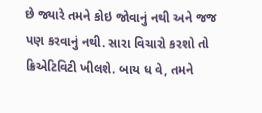છે જ્યારે તમને કોઇ જોવાનું નથી અને જજ પણ કરવાનું નથી. સારા વિચારો કરશો તો ક્રિએટિવિટી ખીલશે. બાય ધ વે, તમને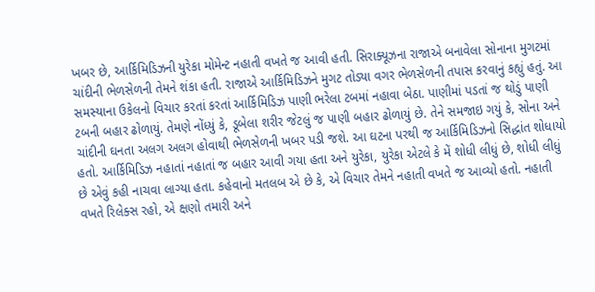ખબર છે, આર્કિમિડિઝની યુરેકા મોમેન્ટ નહાતી વખતે જ આવી હતી. સિરાક્યૂઝના રાજાએ બનાવેલા સોનાના મુગટમાં ચાંદીની ભેળસેળની તેમને શંકા હતી. રાજાએ આર્કિમિડિઝને મુગટ તોડ્યા વગર ભેળસેળની તપાસ કરવાનું કહ્યું હતું. આ સમસ્યાના ઉકેલનો વિચાર કરતાં કરતાં આર્કિમિડિઝ પાણી ભરેલા ટબમાં નહાવા બેઠા. પાણીમાં પડતાં જ થોડું પાણી ટબની બહાર ઢોળાયું. તેમણે નોંધ્યું કે, ડૂબેલા શરીર જેટલું જ પાણી બહાર ઢોળાયું છે. તેને સમજાઇ ગયું કે, સોના અને ચાંદીની ઘનતા અલગ અલગ હોવાથી ભેળસેળની ખબર પડી જશે. આ ઘટના પરથી જ આર્કિમિડિઝનો સિદ્ધાંત શોધાયો હતો. આર્કિમિડિઝ નહાતાં નહાતાં જ બહાર આવી ગયા હતા અને યુરેકા, યુરેકા એટલે કે મેં શોધી લીધું છે, શોધી લીધું છે એવું કહી નાચવા લાગ્યા હતા. કહેવાનો મતલબ એ છે કે, એ વિચાર તેમને નહાતી વખતે જ આવ્યો હતો. નહાતી વખતે રિલેક્સ રહો, એ ક્ષણો તમારી અને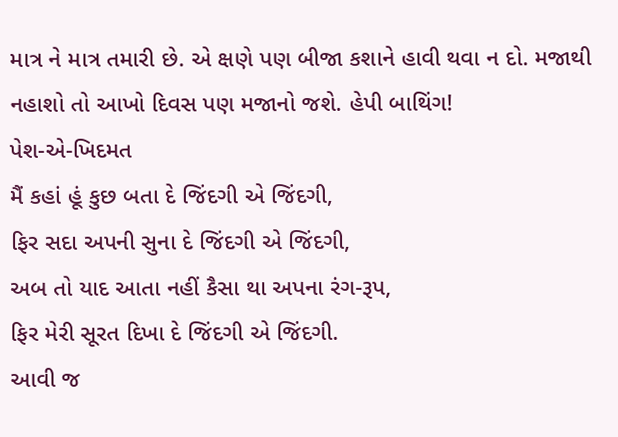માત્ર ને માત્ર તમારી છે. એ ક્ષણે પણ બીજા કશાને હાવી થવા ન દો. મજાથી નહાશો તો આખો દિવસ પણ મજાનો જશે. હેપી બાથિંગ!
પેશ-એ-ખિદમત
મૈં કહાં હૂં કુછ બતા દે જિંદગી એ જિંદગી,
ફિર સદા અપની સુના દે જિંદગી એ જિંદગી,
અબ તો યાદ આતા નહીં કૈસા થા અપના રંગ-રૂપ,
ફિર મેરી સૂરત દિખા દે જિંદગી એ જિંદગી.
આવી જ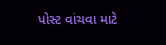પોસ્ટ વાંચવા માટે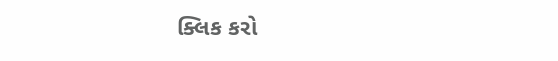ક્લિક કરો